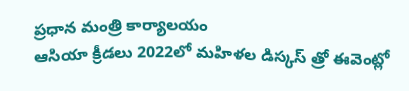ప్రధాన మంత్రి కార్యాలయం
ఆసియా క్రీడలు 2022లో మహిళల డిస్కస్ త్రో ఈవెంట్లో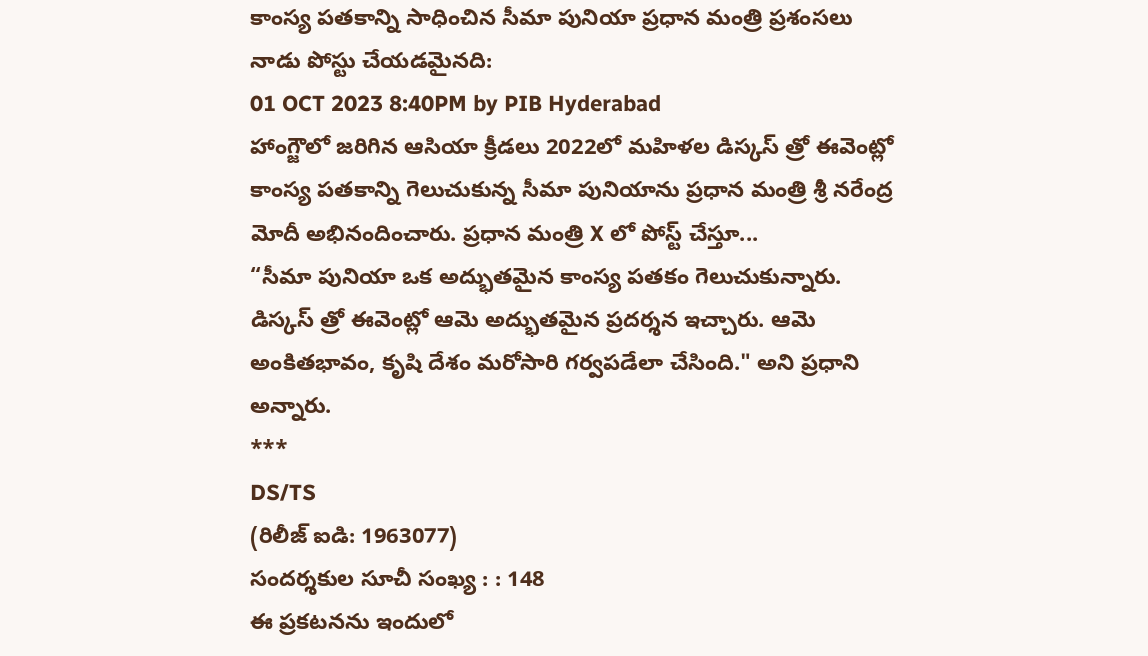కాంస్య పతకాన్ని సాధించిన సీమా పునియా ప్రధాన మంత్రి ప్రశంసలు
నాడు పోస్టు చేయడమైనది:
01 OCT 2023 8:40PM by PIB Hyderabad
హాంగ్జౌలో జరిగిన ఆసియా క్రీడలు 2022లో మహిళల డిస్కస్ త్రో ఈవెంట్లో కాంస్య పతకాన్ని గెలుచుకున్న సీమా పునియాను ప్రధాన మంత్రి శ్రీ నరేంద్ర మోదీ అభినందించారు. ప్రధాన మంత్రి X లో పోస్ట్ చేస్తూ...
“సీమా పునియా ఒక అద్భుతమైన కాంస్య పతకం గెలుచుకున్నారు. డిస్కస్ త్రో ఈవెంట్లో ఆమె అద్భుతమైన ప్రదర్శన ఇచ్చారు. ఆమె అంకితభావం, కృషి దేశం మరోసారి గర్వపడేలా చేసింది." అని ప్రధాని అన్నారు.
***
DS/TS
(రిలీజ్ ఐడి: 1963077)
సందర్శకుల సూచీ సంఖ్య : : 148
ఈ ప్రకటనను ఇందులో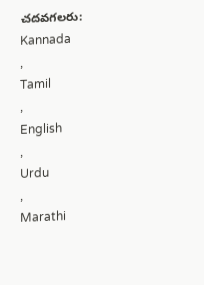చదవగలరు:
Kannada
,
Tamil
,
English
,
Urdu
,
Marathi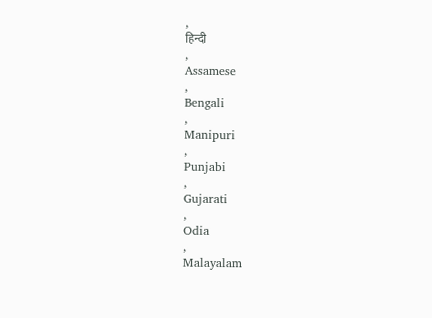,
हिन्दी
,
Assamese
,
Bengali
,
Manipuri
,
Punjabi
,
Gujarati
,
Odia
,
Malayalam